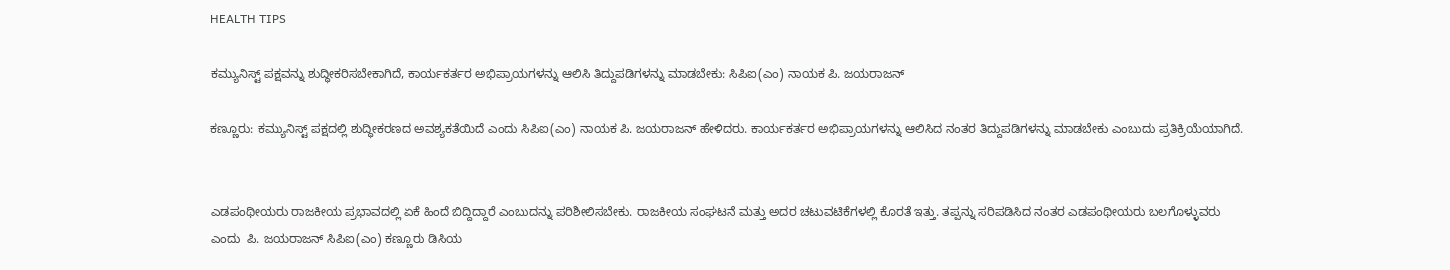HEALTH TIPS

ಕಮ್ಯುನಿಸ್ಟ್ ಪಕ್ಷವನ್ನು ಶುದ್ಧೀಕರಿಸಬೇಕಾಗಿದೆ, ಕಾರ್ಯಕರ್ತರ ಅಭಿಪ್ರಾಯಗಳನ್ನು ಆಲಿಸಿ ತಿದ್ದುಪಡಿಗಳನ್ನು ಮಾಡಬೇಕು: ಸಿಪಿಐ(ಎಂ) ನಾಯಕ ಪಿ. ಜಯರಾಜನ್

ಕಣ್ಣೂರು: ಕಮ್ಯುನಿಸ್ಟ್ ಪಕ್ಷದಲ್ಲಿ ಶುದ್ಧೀಕರಣದ ಅವಶ್ಯಕತೆಯಿದೆ ಎಂದು ಸಿಪಿಐ(ಎಂ) ನಾಯಕ ಪಿ. ಜಯರಾಜನ್ ಹೇಳಿದರು. ಕಾರ್ಯಕರ್ತರ ಅಭಿಪ್ರಾಯಗಳನ್ನು ಆಲಿಸಿದ ನಂತರ ತಿದ್ದುಪಡಿಗಳನ್ನು ಮಾಡಬೇಕು ಎಂಬುದು ಪ್ರತಿಕ್ರಿಯೆಯಾಗಿದೆ.


ಎಡಪಂಥೀಯರು ರಾಜಕೀಯ ಪ್ರಭಾವದಲ್ಲಿ ಏಕೆ ಹಿಂದೆ ಬಿದ್ದಿದ್ದಾರೆ ಎಂಬುದನ್ನು ಪರಿಶೀಲಿಸಬೇಕು. ರಾಜಕೀಯ ಸಂಘಟನೆ ಮತ್ತು ಅದರ ಚಟುವಟಿಕೆಗಳಲ್ಲಿ ಕೊರತೆ ಇತ್ತು. ತಪ್ಪನ್ನು ಸರಿಪಡಿಸಿದ ನಂತರ ಎಡಪಂಥೀಯರು ಬಲಗೊಳ್ಳುವರು ಎಂದು  ಪಿ. ಜಯರಾಜನ್ ಸಿಪಿಐ(ಎಂ) ಕಣ್ಣೂರು ಡಿಸಿಯ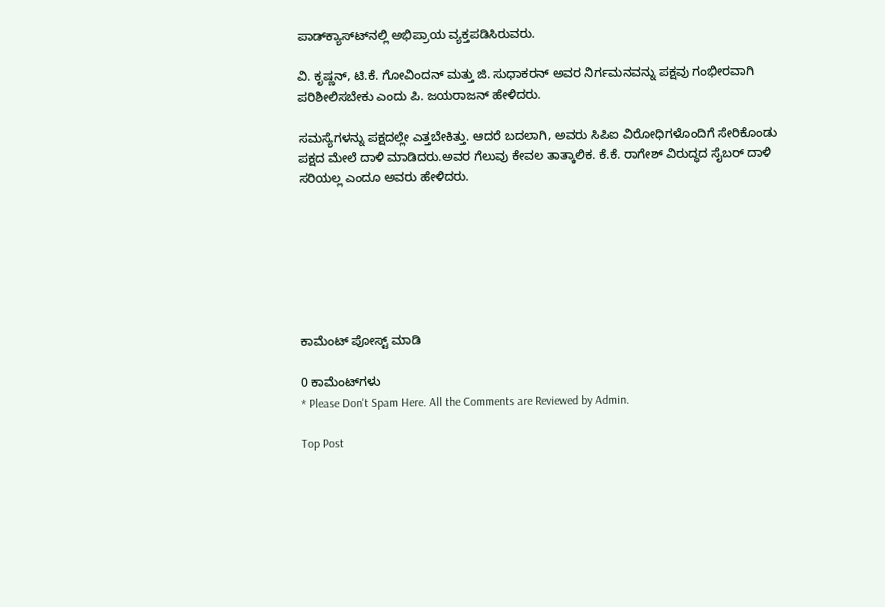ಪಾಡ್‍ಕ್ಯಾಸ್ಟ್‍ನಲ್ಲಿ ಅಭಿಪ್ರಾಯ ವ್ಯಕ್ತಪಡಿಸಿರುವರು.

ವಿ. ಕೃಷ್ಣನ್, ಟಿ.ಕೆ. ಗೋವಿಂದನ್ ಮತ್ತು ಜಿ. ಸುಧಾಕರನ್ ಅವರ ನಿರ್ಗಮನವನ್ನು ಪಕ್ಷವು ಗಂಭೀರವಾಗಿ ಪರಿಶೀಲಿಸಬೇಕು ಎಂದು ಪಿ. ಜಯರಾಜನ್ ಹೇಳಿದರು.

ಸಮಸ್ಯೆಗಳನ್ನು ಪಕ್ಷದಲ್ಲೇ ಎತ್ತಬೇಕಿತ್ತು. ಆದರೆ ಬದಲಾಗಿ, ಅವರು ಸಿಪಿಐ ವಿರೋಧಿಗಳೊಂದಿಗೆ ಸೇರಿಕೊಂಡು ಪಕ್ಷದ ಮೇಲೆ ದಾಳಿ ಮಾಡಿದರು.ಅವರ ಗೆಲುವು ಕೇವಲ ತಾತ್ಕಾಲಿಕ. ಕೆ.ಕೆ. ರಾಗೇಶ್ ವಿರುದ್ಧದ ಸೈಬರ್ ದಾಳಿ ಸರಿಯಲ್ಲ ಎಂದೂ ಅವರು ಹೇಳಿದರು.







ಕಾಮೆಂಟ್‌‌ ಪೋಸ್ಟ್‌ ಮಾಡಿ

0 ಕಾಮೆಂಟ್‌ಗಳು
* Please Don't Spam Here. All the Comments are Reviewed by Admin.

Top Post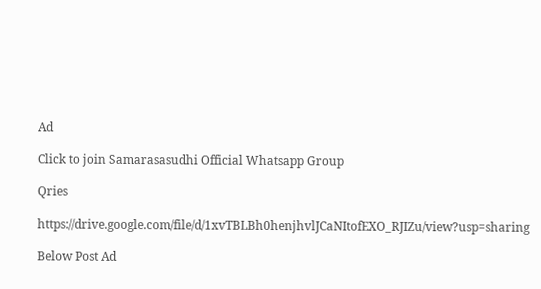Ad

Click to join Samarasasudhi Official Whatsapp Group

Qries

https://drive.google.com/file/d/1xvTBLBh0henjhvlJCaNItofEXO_RJIZu/view?usp=sharing

Below Post Ad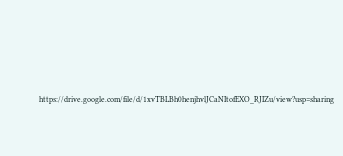https://drive.google.com/file/d/1xvTBLBh0henjhvlJCaNItofEXO_RJIZu/view?usp=sharing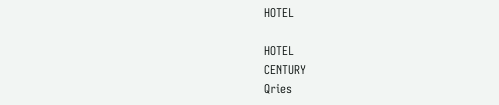HOTEL

HOTEL
CENTURY
Qries